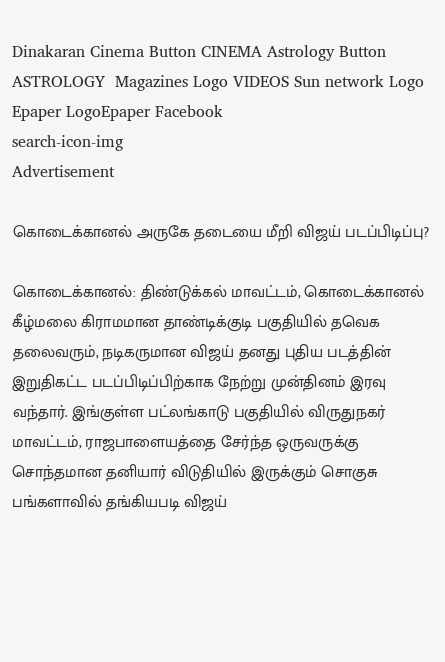Dinakaran Cinema Button CINEMA Astrology Button ASTROLOGY  Magazines Logo VIDEOS Sun network Logo Epaper LogoEpaper Facebook
search-icon-img
Advertisement

கொடைக்கானல் அருகே தடையை மீறி விஜய் படப்பிடிப்பு?

கொடைக்கானல்: திண்டுக்கல் மாவட்டம், கொடைக்கானல் கீழ்மலை கிராமமான தாண்டிக்குடி பகுதியில் தவெக தலைவரும், நடிகருமான விஜய் தனது புதிய படத்தின் இறுதிகட்ட படப்பிடிப்பிற்காக நேற்று முன்தினம் இரவு வந்தார். இங்குள்ள பட்லங்காடு பகுதியில் விருதுநகர் மாவட்டம், ராஜபாளையத்தை சேர்ந்த ஒருவருக்கு சொந்தமான தனியார் விடுதியில் இருக்கும் சொகுசு பங்களாவில் தங்கியபடி விஜய்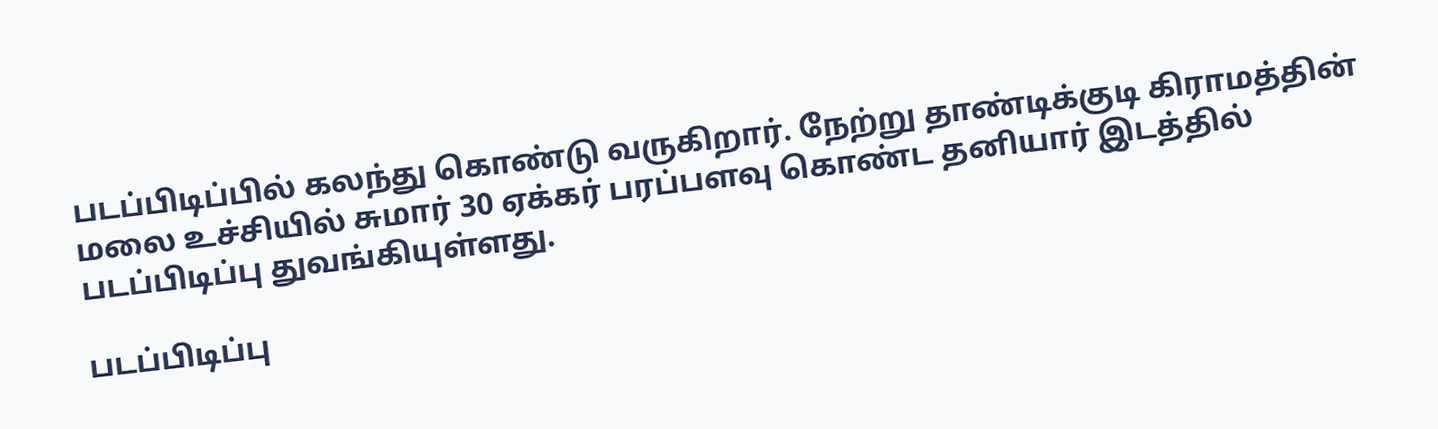படப்பிடிப்பில் கலந்து கொண்டு வருகிறார். நேற்று தாண்டிக்குடி கிராமத்தின் மலை உச்சியில் சுமார் 30 ஏக்கர் பரப்பளவு கொண்ட தனியார் இடத்தில் படப்பிடிப்பு துவங்கியுள்ளது.

படப்பிடிப்பு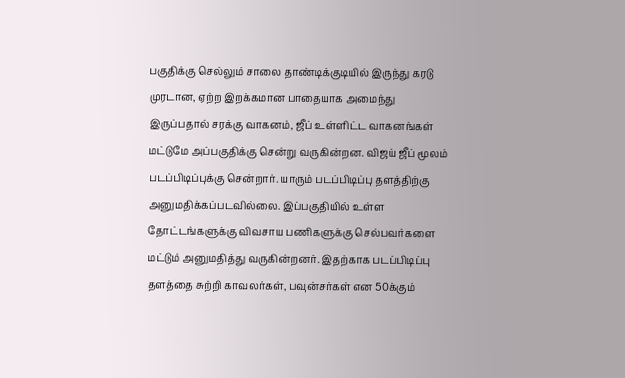பகுதிக்கு செல்லும் சாலை தாண்டிக்குடியில் இருந்து கரடு முரடான, ஏற்ற இறக்கமான பாதையாக அமைந்து இருப்பதால் சரக்கு வாகனம், ஜீப் உள்ளிட்ட வாகனங்கள் மட்டுமே அப்பகுதிக்கு சென்று வருகின்றன. விஜய் ஜீப் மூலம் படப்பிடிப்புக்கு சென்றார். யாரும் படப்பிடிப்பு தளத்திற்கு அனுமதிக்கப்படவில்லை. இப்பகுதியில் உள்ள தோட்டங்களுக்கு விவசாய பணிகளுக்கு செல்பவர்களை மட்டும் அனுமதித்து வருகின்றனர். இதற்காக படப்பிடிப்பு தளத்தை சுற்றி காவலர்கள், பவுன்சர்கள் என 50க்கும்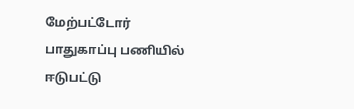மேற்பட்டோர் பாதுகாப்பு பணியில் ஈடுபட்டு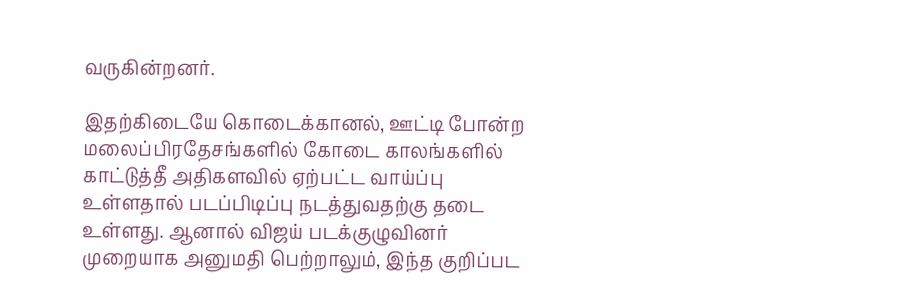வருகின்றனர்.

இதற்கிடையே கொடைக்கானல், ஊட்டி போன்ற மலைப்பிரதேசங்களில் கோடை காலங்களில் காட்டுத்தீ அதிகளவில் ஏற்பட்ட வாய்ப்பு உள்ளதால் படப்பிடிப்பு நடத்துவதற்கு தடை உள்ளது. ஆனால் விஜய் படக்குழுவினர் முறையாக அனுமதி பெற்றாலும், இந்த குறிப்பட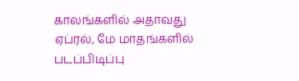காலங்களில் அதாவது ஏப்ரல், மே மாதங்களில் படப்பிடிப்பு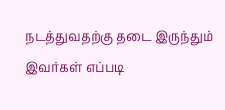நடத்துவதற்கு தடை இருந்தும் இவர்கள் எப்படி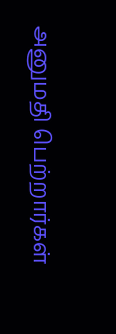அனுமதி பெற்றார்கள்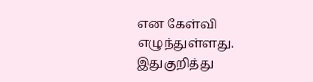என கேள்வி எழுந்துள்ளது. இதுகுறித்து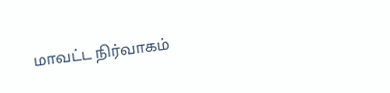மாவட்ட நிர்வாகம்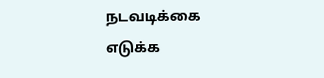நடவடிக்கை எடுக்க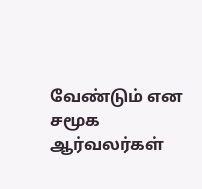வேண்டும் என சமூக ஆர்வலர்கள்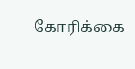கோரிக்கை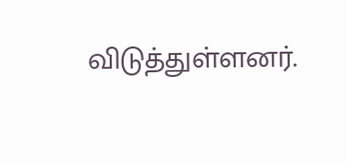விடுத்துள்ளனர்.